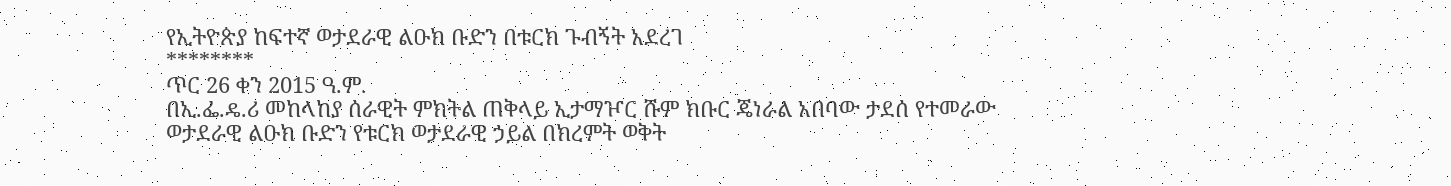የኢትዮጵያ ከፍተኛ ወታደራዊ ልዑክ ቡድን በቱርክ ጉብኝት አደረገ
********
ጥር 26 ቀን 2015 ዓ.ም.
በኢ.ፌ.ዴ.ሪ መከላከያ ሰራዊት ምክትል ጠቅላይ ኢታማዦር ሹም ክቡር ጄነራል አበባው ታደሰ የተመራው ወታደራዊ ልዑክ ቡድን የቱርክ ወታደራዊ ኃይል በክረምት ወቅት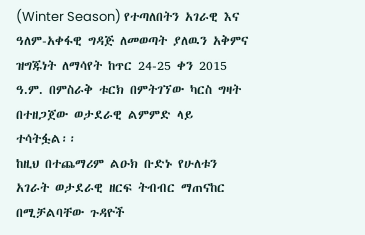(Winter Season) የተጣለበትን አገራዊ እና ዓለም-አቀፋዊ ግዳጅ ለመወጣት ያለዉን አቅምና ዝግጁነት ለማሳየት ከጥር 24-25 ቀን 2015 ዓ.ም. በምስራቅ ቱርክ በምትገኘው ካርስ ግዛት በተዘጋጀው ወታደራዊ ልምምድ ላይ ተሳትፏል፡፡
ከዚህ በተጨማሪም ልዑክ ቡድኑ የሁለቱን አገራት ወታደራዊ ዘርፍ ትብብር ማጠናከር በሚቻልባቸው ጉዳዮች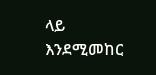ላይ እንደሚመከር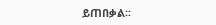ይጠበቃል፡፡